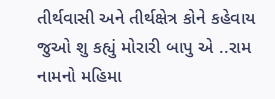તીર્થવાસી અને તીર્થક્ષેત્ર કોને કહેવાય જુઓ શુ કહ્યું મોરારી બાપુ એ ..રામ નામનો મહિમા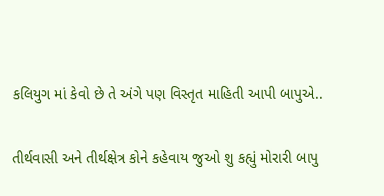કલિયુગ માં કેવો છે તે અંગે પણ વિસ્તૃત માહિતી આપી બાપુએ..

તીર્થવાસી અને તીર્થક્ષેત્ર કોને કહેવાય જુઓ શુ કહ્યું મોરારી બાપુ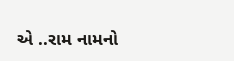એ ..રામ નામનો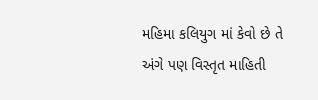મહિમા કલિયુગ માં કેવો છે તે અંગે પણ વિસ્તૃત માહિતી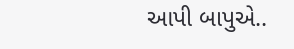આપી બાપુએ..